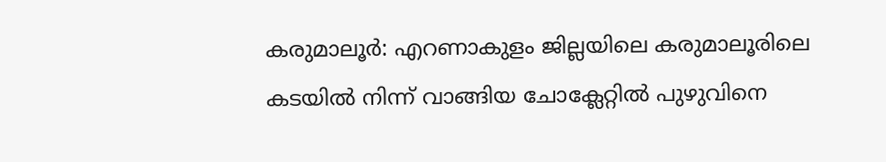കരുമാലൂർ: എറണാകുളം ജില്ലയിലെ കരുമാലൂരിലെ കടയിൽ നിന്ന് വാങ്ങിയ ചോക്ലേറ്റിൽ പുഴുവിനെ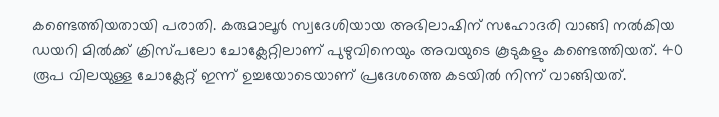കണ്ടെത്തിയതായി പരാതി. കരുമാലൂർ സ്വദേശിയായ അഭിലാഷിന് സഹോദരി വാങ്ങി നൽകിയ ഡയറി മിൽക്ക് ക്രിസ്പലോ ചോക്ലേറ്റിലാണ് പുഴുവിനെയും അവയുടെ കൂടുകളും കണ്ടെത്തിയത്. 40 രൂപ വിലയുള്ള ചോക്ലേറ്റ് ഇന്ന് ഉച്ചയോടെയാണ് പ്രദേശത്തെ കടയിൽ നിന്ന് വാങ്ങിയത്.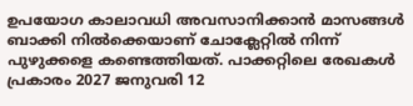ഉപയോഗ കാലാവധി അവസാനിക്കാൻ മാസങ്ങൾ ബാക്കി നിൽക്കെയാണ് ചോക്ലേറ്റിൽ നിന്ന് പുഴുക്കളെ കണ്ടെത്തിയത്. പാക്കറ്റിലെ രേഖകൾ പ്രകാരം 2027 ജനുവരി 12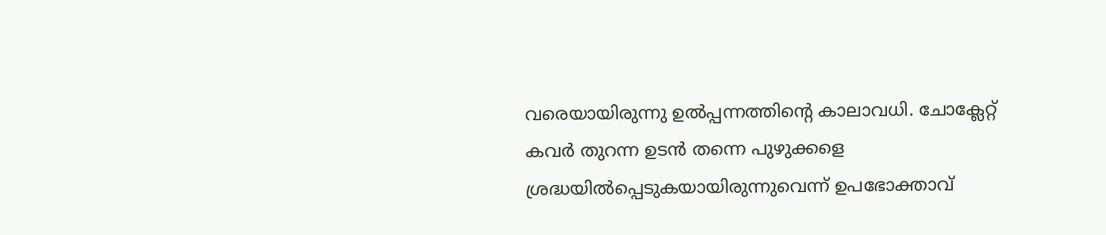വരെയായിരുന്നു ഉൽപ്പന്നത്തിന്റെ കാലാവധി. ചോക്ലേറ്റ് കവർ തുറന്ന ഉടൻ തന്നെ പുഴുക്കളെ ശ്രദ്ധയിൽപ്പെടുകയായിരുന്നുവെന്ന് ഉപഭോക്താവ്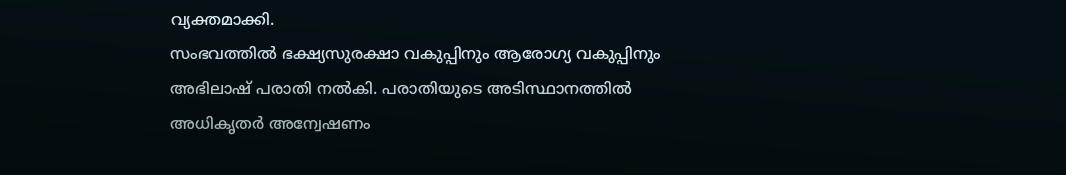വ്യക്തമാക്കി.
സംഭവത്തിൽ ഭക്ഷ്യസുരക്ഷാ വകുപ്പിനും ആരോഗ്യ വകുപ്പിനും അഭിലാഷ് പരാതി നൽകി. പരാതിയുടെ അടിസ്ഥാനത്തിൽ അധികൃതർ അന്വേഷണം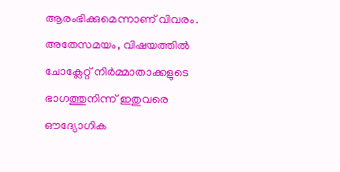ആരംഭിക്കുമെന്നാണ് വിവരം. അതേസമയം, വിഷയത്തിൽ ചോക്ലേറ്റ് നിർമ്മാതാക്കളുടെ ഭാഗത്തുനിന്ന് ഇതുവരെ ഔദ്യോഗിക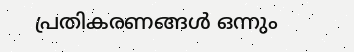പ്രതികരണങ്ങൾ ഒന്നും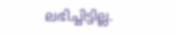ലഭിച്ചിട്ടില്ല.